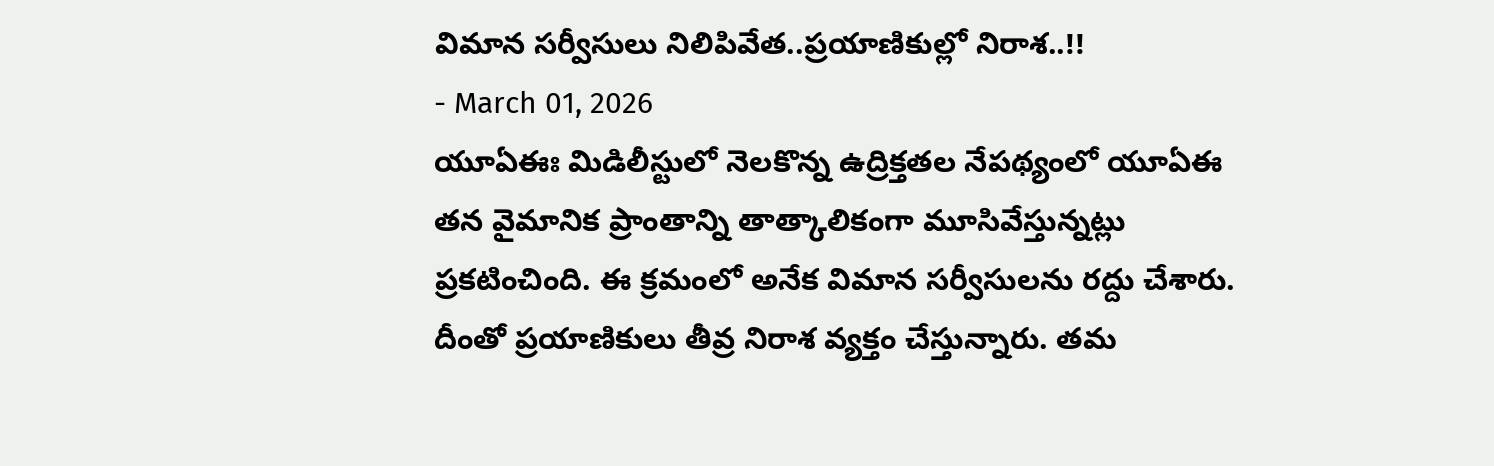విమాన సర్వీసులు నిలిపివేత..ప్రయాణికుల్లో నిరాశ..!!
- March 01, 2026
యూఏఈః మిడిలీస్టులో నెలకొన్న ఉద్రిక్తతల నేపథ్యంలో యూఏఈ తన వైమానిక ప్రాంతాన్ని తాత్కాలికంగా మూసివేస్తున్నట్లు ప్రకటించింది. ఈ క్రమంలో అనేక విమాన సర్వీసులను రద్దు చేశారు. దీంతో ప్రయాణికులు తీవ్ర నిరాశ వ్యక్తం చేస్తున్నారు. తమ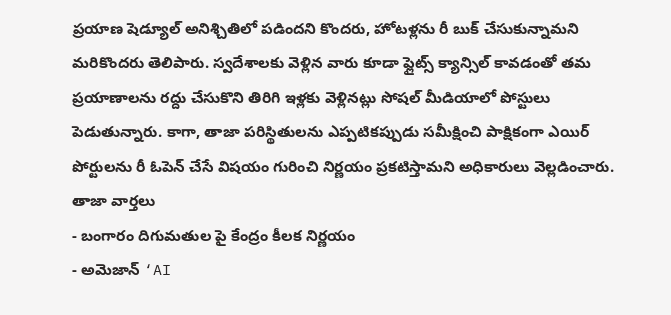ప్రయాణ షెడ్యూల్ అనిశ్చితిలో పడిందని కొందరు, హోటళ్లను రీ బుక్ చేసుకున్నామని మరికొందరు తెలిపారు. స్వదేశాలకు వెళ్లిన వారు కూడా ఫ్లైట్స్ క్యాన్సిల్ కావడంతో తమ ప్రయాణాలను రద్దు చేసుకొని తిరిగి ఇళ్లకు వెళ్లినట్లు సోషల్ మీడియాలో పోస్టులు పెడుతున్నారు. కాగా, తాజా పరిస్థితులను ఎప్పటికప్పుడు సమీక్షించి పాక్షికంగా ఎయిర్ పోర్టులను రీ ఓపెన్ చేసే విషయం గురించి నిర్ణయం ప్రకటిస్తామని అధికారులు వెల్లడించారు.
తాజా వార్తలు
- బంగారం దిగుమతుల పై కేంద్రం కీలక నిర్ణయం
- అమెజాన్ ‘AI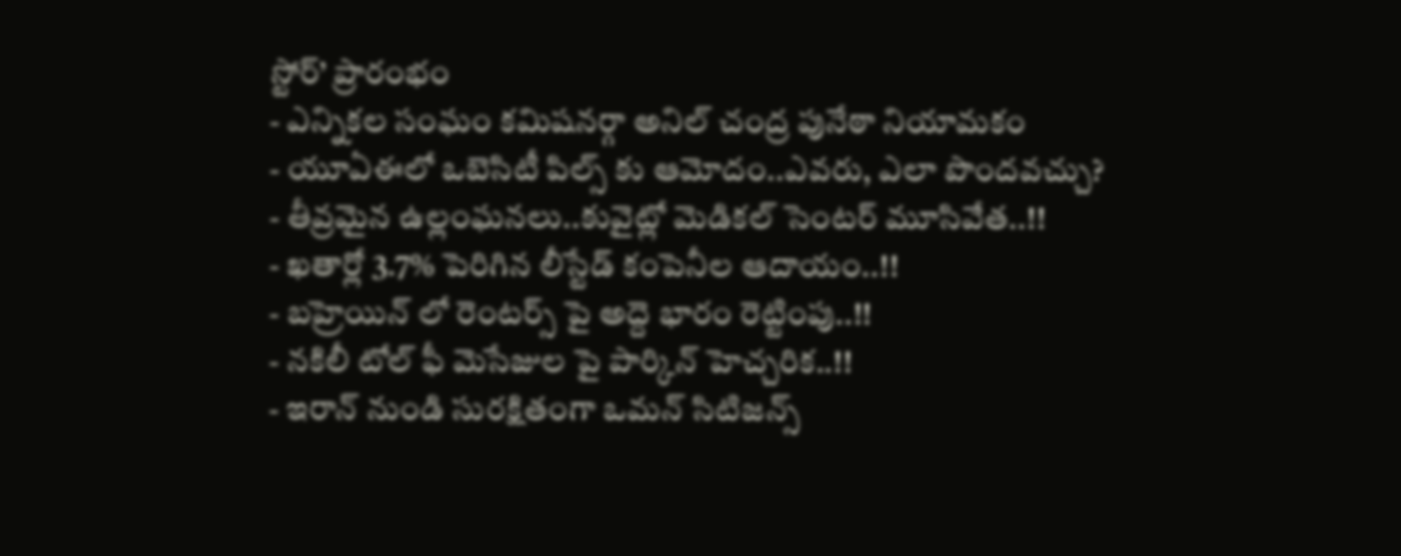స్టోర్’ ప్రారంభం
- ఎన్నికల సంఘం కమిషనర్గా అనిల్ చంద్ర పునేఠా నియామకం
- యూఏఈలో ఒబెసిటీ పిల్స్ కు ఆమోదం..ఎవరు, ఎలా పొందవచ్చు?
- తీవ్రమైన ఉల్లంఘనలు..కువైట్లో మెడికల్ సెంటర్ మూసివేత..!!
- ఖతార్లో 3.7% పెరిగిన లీస్టేడ్ కంపెనీల ఆదాయం..!!
- బహ్రెయిన్ లో రెంటర్స్ పై అద్దె భారం రెట్టింపు..!!
- నకిలీ టోల్ ఫీ మెసేజుల పై పార్కిన్ హెచ్చరిక..!!
- ఇరాన్ నుండి సురక్షితంగా ఒమన్ సిటిజన్స్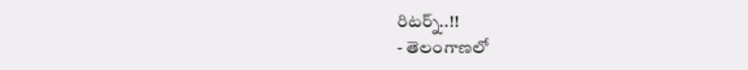రిటర్న్..!!
- తెలంగాణలో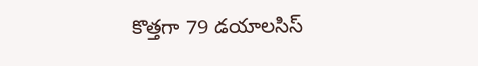కొత్తగా 79 డయాలసిస్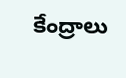కేంద్రాలు